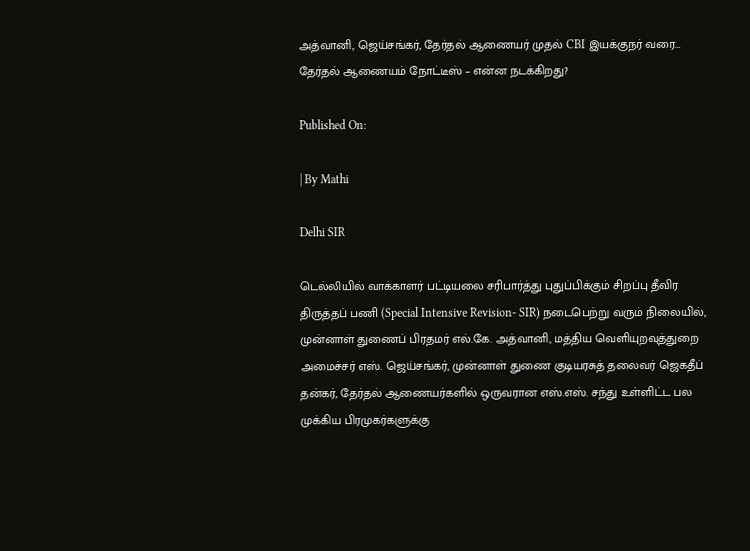அத்வானி, ஜெய்சங்கர், தேர்தல் ஆணையர் முதல் CBI இயக்குநர் வரை… தேர்தல் ஆணையம் நோட்டீஸ் – என்ன நடக்கிறது?

Published On:

| By Mathi

Delhi SIR

டெல்லியில் வாக்காளர் பட்டியலை சரிபார்த்து புதுப்பிக்கும் சிறப்பு தீவிர திருத்தப் பணி (Special Intensive Revision- SIR) நடைபெற்று வரும் நிலையில், முன்னாள் துணைப் பிரதமர் எல்.கே. அத்வானி, மத்திய வெளியுறவுத்துறை அமைச்சர் எஸ். ஜெய்சங்கர், முன்னாள் துணை குடியரசுத் தலைவர் ஜெகதீப் தன்கர், தேர்தல் ஆணையர்களில் ஒருவரான எஸ்.எஸ். சந்து உள்ளிட்ட பல முக்கிய பிரமுகர்களுக்கு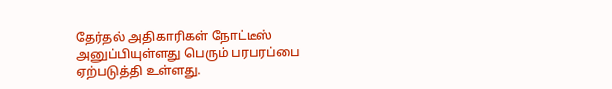தேர்தல் அதிகாரிகள் நோட்டீஸ் அனுப்பியுள்ளது பெரும் பரபரப்பை ஏற்படுத்தி உள்ளது.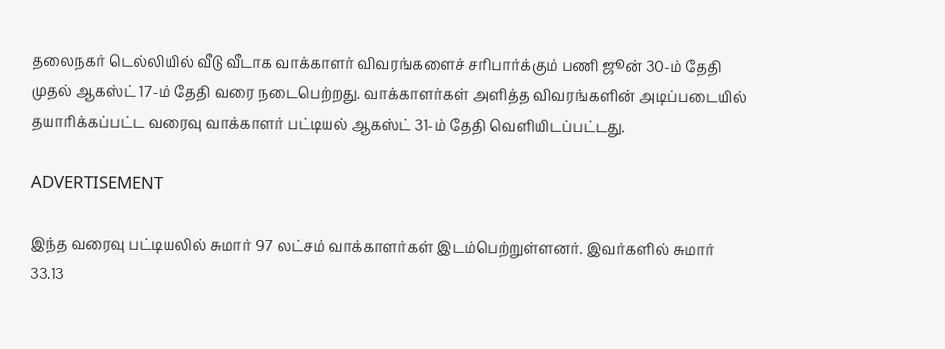தலைநகர் டெல்லியில் வீடு வீடாக வாக்காளர் விவரங்களைச் சரிபார்க்கும் பணி ஜூன் 30-ம் தேதி முதல் ஆகஸ்ட் 17-ம் தேதி வரை நடைபெற்றது. வாக்காளர்கள் அளித்த விவரங்களின் அடிப்படையில் தயாரிக்கப்பட்ட வரைவு வாக்காளர் பட்டியல் ஆகஸ்ட் 31-ம் தேதி வெளியிடப்பட்டது.

ADVERTISEMENT

இந்த வரைவு பட்டியலில் சுமார் 97 லட்சம் வாக்காளர்கள் இடம்பெற்றுள்ளனர். இவர்களில் சுமார் 33.13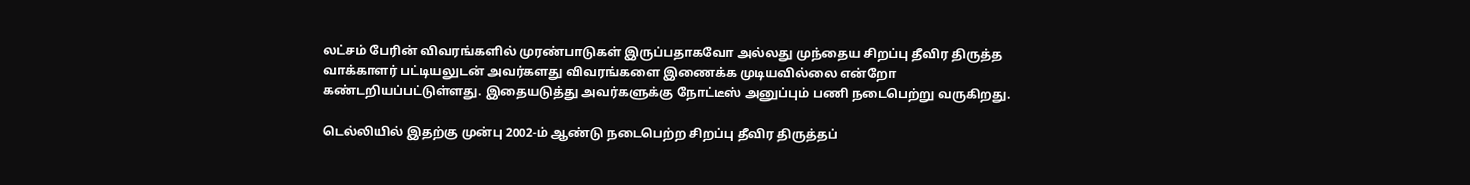லட்சம் பேரின் விவரங்களில் முரண்பாடுகள் இருப்பதாகவோ அல்லது முந்தைய சிறப்பு தீவிர திருத்த வாக்காளர் பட்டியலுடன் அவர்களது விவரங்களை இணைக்க முடியவில்லை என்றோ கண்டறியப்பட்டுள்ளது. இதையடுத்து அவர்களுக்கு நோட்டீஸ் அனுப்பும் பணி நடைபெற்று வருகிறது.

டெல்லியில் இதற்கு முன்பு 2002-ம் ஆண்டு நடைபெற்ற சிறப்பு தீவிர திருத்தப்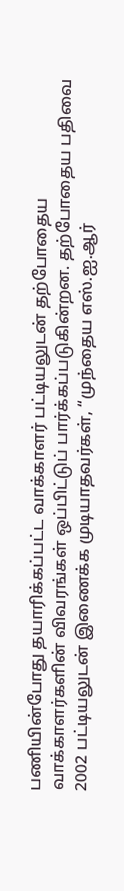பணியின்போது தயாரிக்கப்பட்ட வாக்காளர் பட்டியலுடன் தற்போதைய வாக்காளர்களின் விவரங்கள் ஒப்பிட்டுப் பார்க்கப்படுகின்றன. தற்போதைய பதிவை 2002 பட்டியலுடன் இணைக்க முடியாதவர்கள், “முந்தைய எஸ்.ஐ.ஆர்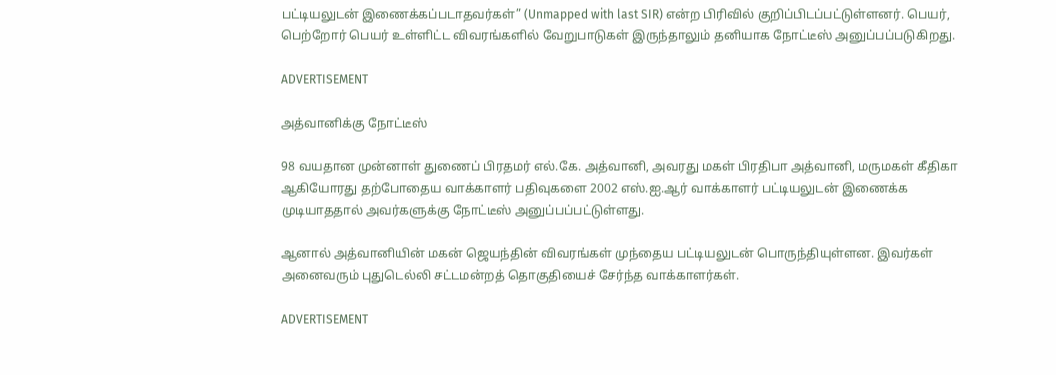பட்டியலுடன் இணைக்கப்படாதவர்கள்” (Unmapped with last SIR) என்ற பிரிவில் குறிப்பிடப்பட்டுள்ளனர். பெயர், பெற்றோர் பெயர் உள்ளிட்ட விவரங்களில் வேறுபாடுகள் இருந்தாலும் தனியாக நோட்டீஸ் அனுப்பப்படுகிறது.

ADVERTISEMENT

அத்வானிக்கு நோட்டீஸ்

98 வயதான முன்னாள் துணைப் பிரதமர் எல்.கே. அத்வானி, அவரது மகள் பிரதிபா அத்வானி, மருமகள் கீதிகா ஆகியோரது தற்போதைய வாக்காளர் பதிவுகளை 2002 எஸ்.ஐ.ஆர் வாக்காளர் பட்டியலுடன் இணைக்க முடியாததால் அவர்களுக்கு நோட்டீஸ் அனுப்பப்பட்டுள்ளது.

ஆனால் அத்வானியின் மகன் ஜெயந்தின் விவரங்கள் முந்தைய பட்டியலுடன் பொருந்தியுள்ளன. இவர்கள் அனைவரும் புதுடெல்லி சட்டமன்றத் தொகுதியைச் சேர்ந்த வாக்காளர்கள்.

ADVERTISEMENT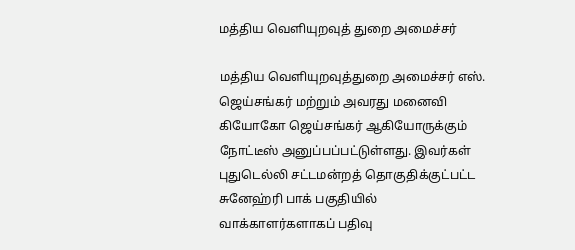மத்திய வெளியுறவுத் துறை அமைச்சர்

மத்திய வெளியுறவுத்துறை அமைச்சர் எஸ். ஜெய்சங்கர் மற்றும் அவரது மனைவி கியோகோ ஜெய்சங்கர் ஆகியோருக்கும் நோட்டீஸ் அனுப்பப்பட்டுள்ளது. இவர்கள் புதுடெல்லி சட்டமன்றத் தொகுதிக்குட்பட்ட சுனேஹ்ரி பாக் பகுதியில் வாக்காளர்களாகப் பதிவு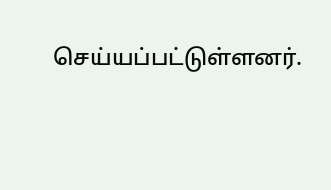செய்யப்பட்டுள்ளனர்.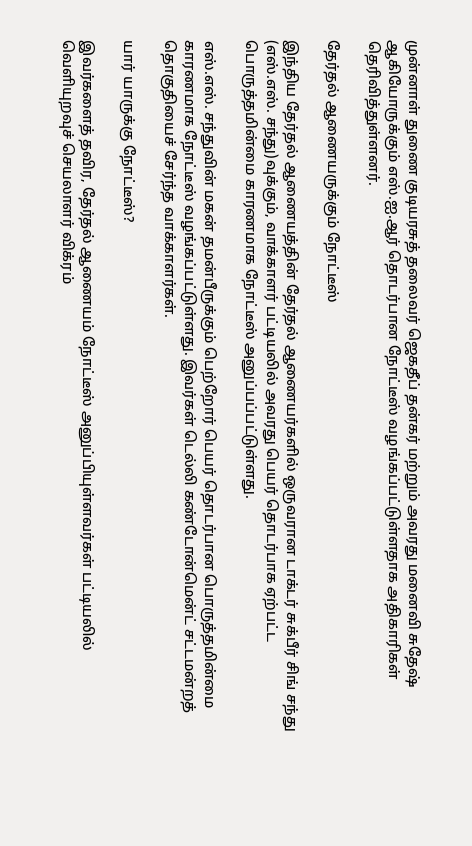முன்னாள் துணை குடியரசுத் தலைவர் ஜெகதீப் தன்கர் மற்றும் அவரது மனைவி சுதேஷ் ஆகியோருக்கும் எஸ்.ஐ.ஆர் தொடர்பான நோட்டீஸ் வழங்கப்பட்டுள்ளதாக அதிகாரிகள் தெரிவித்துள்ளனர்.

தேர்தல் ஆணையருக்கும் நோட்டீஸ்

இந்திய தேர்தல் ஆணையத்தின் தேர்தல் ஆணையர்களில் ஒருவரான டாக்டர் சுக்பீர் சிங் சந்து (எஸ்.எஸ். சந்து)வுக்கும், வாக்காளர் பட்டியலில் அவரது பெயர் தொடர்பாக ஏற்பட்ட பொருத்தமின்மை காரணமாக நோட்டீஸ் அனுப்பப்பட்டுள்ளது.

எஸ்.எஸ். சந்துவின் மகன் தமன்பீருக்கும் பெற்றோர் பெயர் தொடர்பான பொருத்தமின்மை காரணமாக நோட்டீஸ் வழங்கப்பட்டுள்ளது. இவர்கள் டெல்லி கண்டோன்மென்ட் சட்டமன்றத் தொகுதியைச் சேர்ந்த வாக்காளர்கள்.

யார் யாருக்கு நோட்டீஸ்?

இவர்களைத் தவிர, தேர்தல் ஆணையம் நோட்டீஸ் அனுப்பியுள்ளவர்கள் பட்டியலில் வெளியுறவுச் செயலாளர் விக்ரம்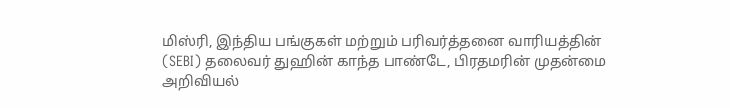மிஸ்ரி, இந்திய பங்குகள் மற்றும் பரிவர்த்தனை வாரியத்தின் (SEBI) தலைவர் துஹின் காந்த பாண்டே, பிரதமரின் முதன்மை அறிவியல்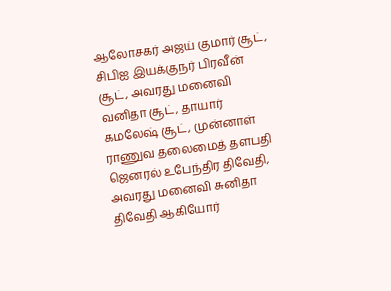ஆலோசகர் அஜய் குமார் சூட், சிபிஐ இயக்குநர் பிரவீன் சூட், அவரது மனைவி வனிதா சூட், தாயார் கமலேஷ் சூட், முன்னாள் ராணுவ தலைமைத் தளபதி ஜெனரல் உபேந்திர திவேதி, அவரது மனைவி சுனிதா திவேதி ஆகியோர்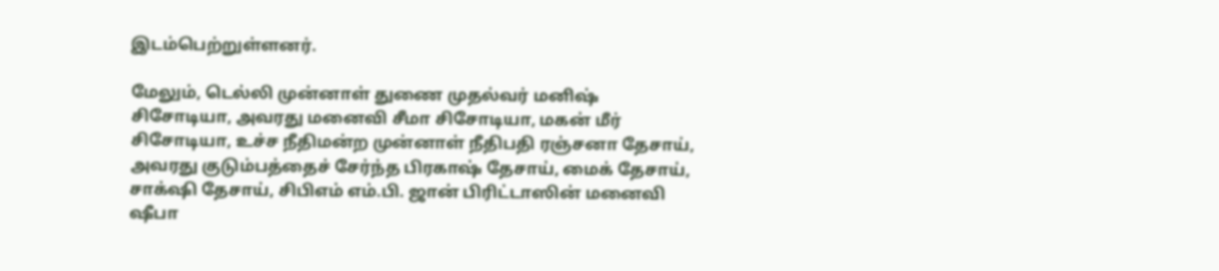இடம்பெற்றுள்ளனர்.

மேலும், டெல்லி முன்னாள் துணை முதல்வர் மனிஷ் சிசோடியா, அவரது மனைவி சீமா சிசோடியா, மகன் மீர் சிசோடியா, உச்ச நீதிமன்ற முன்னாள் நீதிபதி ரஞ்சனா தேசாய், அவரது குடும்பத்தைச் சேர்ந்த பிரகாஷ் தேசாய், மைக் தேசாய், சாக்‌ஷி தேசாய், சிபிஎம் எம்.பி. ஜான் பிரிட்டாஸின் மனைவி ஷீபா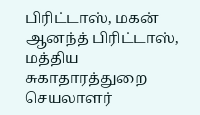பிரிட்டாஸ், மகன் ஆனந்த் பிரிட்டாஸ், மத்திய சுகாதாரத்துறை செயலாளர்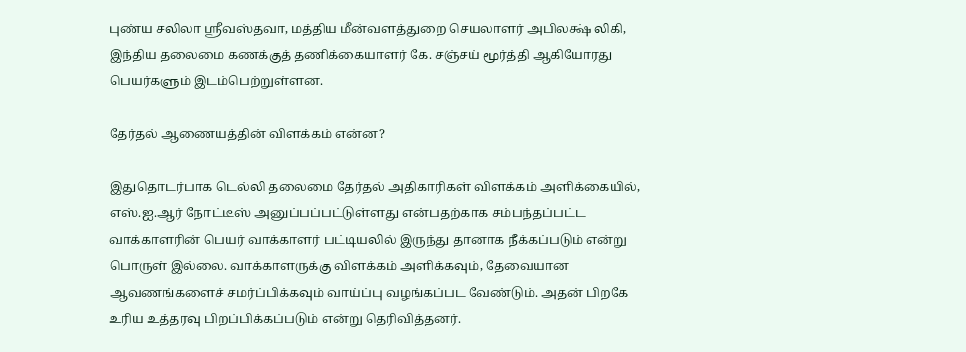புண்ய சலிலா ஸ்ரீவஸ்தவா, மத்திய மீன்வளத்துறை செயலாளர் அபிலக்ஷ் லிகி, இந்திய தலைமை கணக்குத் தணிக்கையாளர் கே. சஞ்சய் மூர்த்தி ஆகியோரது பெயர்களும் இடம்பெற்றுள்ளன.

தேர்தல் ஆணையத்தின் விளக்கம் என்ன?

இதுதொடர்பாக டெல்லி தலைமை தேர்தல் அதிகாரிகள் விளக்கம் அளிக்கையில், எஸ்.ஐ.ஆர் நோட்டீஸ் அனுப்பப்பட்டுள்ளது என்பதற்காக சம்பந்தப்பட்ட வாக்காளரின் பெயர் வாக்காளர் பட்டியலில் இருந்து தானாக நீக்கப்படும் என்று பொருள் இல்லை. வாக்காளருக்கு விளக்கம் அளிக்கவும், தேவையான ஆவணங்களைச் சமர்ப்பிக்கவும் வாய்ப்பு வழங்கப்பட வேண்டும். அதன் பிறகே உரிய உத்தரவு பிறப்பிக்கப்படும் என்று தெரிவித்தனர்.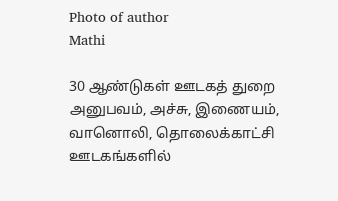Photo of author
Mathi

30 ஆண்டுகள் ஊடகத் துறை அனுபவம், அச்சு, இணையம், வானொலி, தொலைக்காட்சி ஊடகங்களில்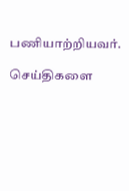பணியாற்றியவர்.

செய்திகளை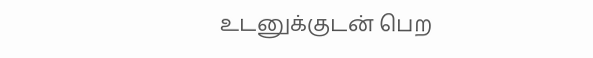உடனுக்குடன் பெற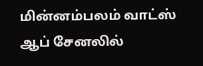மின்னம்பலம் வாட்ஸ் ஆப் சேனலில்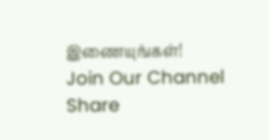இணையுங்கள்!
Join Our Channel
Share